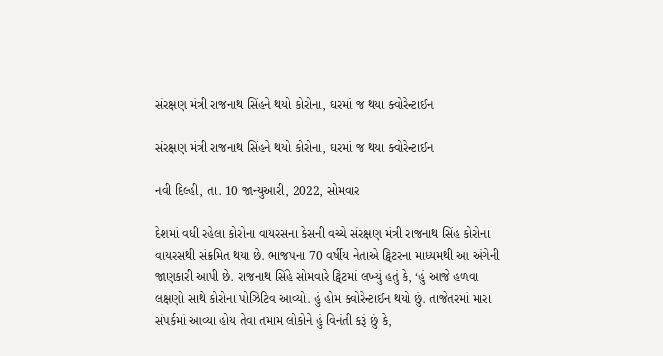સંરક્ષણ મંત્રી રાજનાથ સિંહને થયો કોરોના, ઘરમાં જ થયા ક્વોરેન્ટાઈન

સંરક્ષણ મંત્રી રાજનાથ સિંહને થયો કોરોના, ઘરમાં જ થયા ક્વોરેન્ટાઈન

નવી દિલ્હી, તા. 10 જાન્યુઆરી, 2022, સોમવાર

દેશમાં વધી રહેલા કોરોના વાયરસના કેસની વચ્ચે સંરક્ષણ મંત્રી રાજનાથ સિંહ કોરોના વાયરસથી સંક્રમિત થયા છે. ભાજપના 70 વર્ષીય નેતાએ ટ્વિટરના માધ્યમથી આ અંગેની જાણકારી આપી છે. રાજનાથ સિંહે સોમવારે ટ્વિટમાં લખ્યું હતું કે, ‘હું આજે હળવા લક્ષણો સાથે કોરોના પોઝિટિવ આવ્યો. હું હોમ ક્વોરેન્ટાઈન થયો છું. તાજેતરમાં મારા સંપર્કમાં આવ્યા હોય તેવા તમામ લોકોને હું વિનંતી કરૂં છું કે,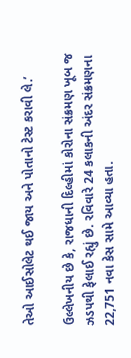તેઓ આઈસોલેટ થઈ જાય અને પોતાનો ટેસ્ટ કરાવી લે.’

ઉલ્લેખનીય છે કે, રાજધાની દિલ્હીમાં કોરોના સંક્રમણ ખૂબ જ ઝડપથી ફેલાઈ રહ્યું છે. રવિવારે 24 કલાકની અંદર સંક્રમણના 22,751 નવા કેસ સામે આવ્યા હતા.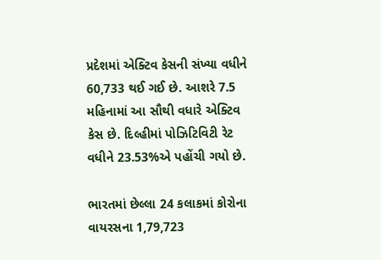પ્રદેશમાં એક્ટિવ કેસની સંખ્યા વધીને 60,733 થઈ ગઈ છે. આશરે 7.5 મહિનામાં આ સૌથી વધારે એક્ટિવ કેસ છે. દિલ્હીમાં પોઝિટિવિટી રેટ વધીને 23.53%એ પહોંચી ગયો છે.

ભારતમાં છેલ્લા 24 કલાકમાં કોરોના વાયરસના 1,79,723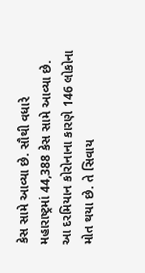કેસ સામે આવ્યા છે. સૌથી વધારે મહારાષ્ટ્રમાં 44,388 કેસ સામે આવ્યા છે. આ દરમિયાન કોરોનાના કારણે 146 લોકોના મોત થયા છે. તે સિવાય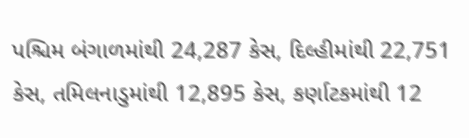પશ્ચિમ બંગાળમાંથી 24,287 કેસ, દિલ્હીમાંથી 22,751 કેસ, તમિલનાડુમાંથી 12,895 કેસ, કર્ણાટકમાંથી 12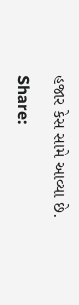હજાર કેસ સામે આવ્યા છે.

Share: